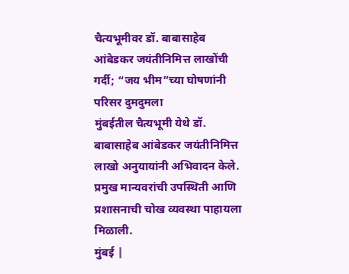चैत्यभूमीवर डॉ. बाबासाहेब आंबेडकर जयंतीनिमित्त लाखोंची गर्दी; “जय भीम”च्या घोषणांनी परिसर दुमदुमला
मुंबईतील चैत्यभूमी येथे डॉ. बाबासाहेब आंबेडकर जयंतीनिमित्त लाखो अनुयायांनी अभिवादन केले. प्रमुख मान्यवरांची उपस्थिती आणि प्रशासनाची चोख व्यवस्था पाहायला मिळाली.
मुंबई |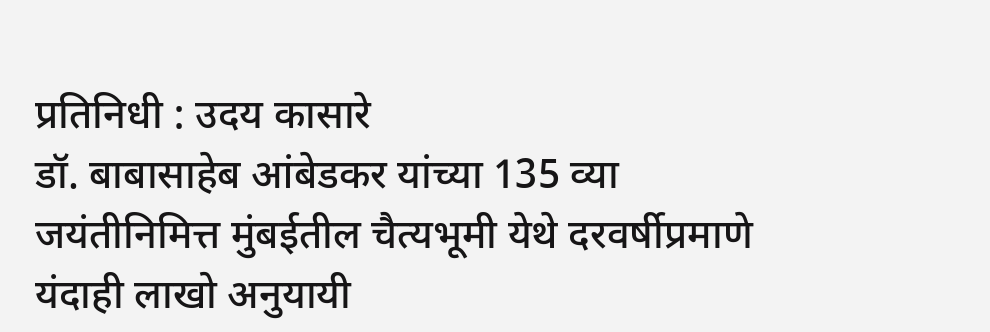प्रतिनिधी : उदय कासारे
डॉ. बाबासाहेब आंबेडकर यांच्या 135 व्या जयंतीनिमित्त मुंबईतील चैत्यभूमी येथे दरवर्षीप्रमाणे यंदाही लाखो अनुयायी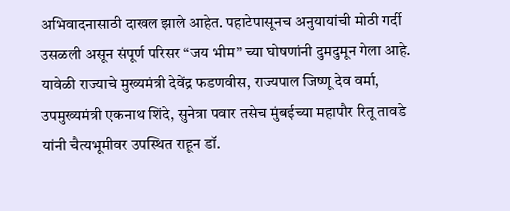अभिवादनासाठी दाखल झाले आहेत. पहाटेपासूनच अनुयायांची मोठी गर्दी उसळली असून संपूर्ण परिसर “जय भीम” च्या घोषणांनी दुमदुमून गेला आहे.
यावेळी राज्याचे मुख्यमंत्री देवेंद्र फडणवीस, राज्यपाल जिष्णू देव वर्मा, उपमुख्यमंत्री एकनाथ शिंदे, सुनेत्रा पवार तसेच मुंबईच्या महापौर रितू तावडे यांनी चैत्यभूमीवर उपस्थित राहून डॉ.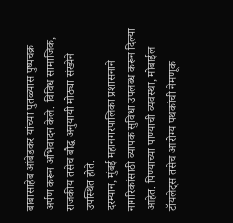बाबासाहेब आंबेडकर यांच्या पुतळ्यास पुष्पचक्र अर्पण करून अभिवादन केले. विविध सामाजिक, राजकीय तसेच बौद्ध अनुयायी मोठ्या संख्येने उपस्थित होते.
दरम्यान, मुंबई महानगरपालिका प्रशासनाने नागरिकांसाठी व्यापक सुविधा उपलब्ध करून दिल्या आहेत. पिण्याच्या पाण्याची व्यवस्था, मोबाईल टॉयलेट्स तसेच आरोग्य पथकांची नेमणूक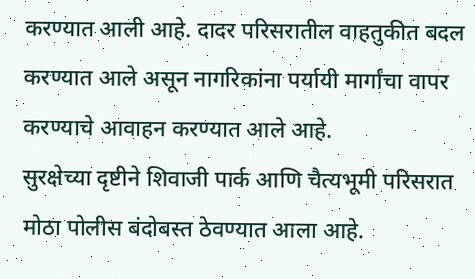करण्यात आली आहे. दादर परिसरातील वाहतुकीत बदल करण्यात आले असून नागरिकांना पर्यायी मार्गांचा वापर करण्याचे आवाहन करण्यात आले आहे.
सुरक्षेच्या दृष्टीने शिवाजी पार्क आणि चैत्यभूमी परिसरात मोठा पोलीस बंदोबस्त ठेवण्यात आला आहे.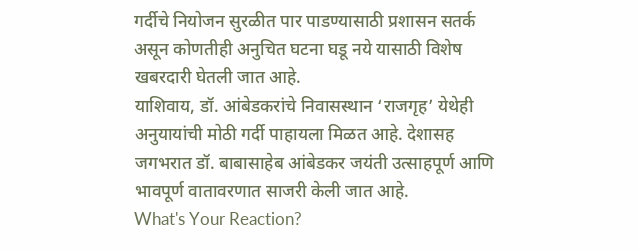गर्दीचे नियोजन सुरळीत पार पाडण्यासाठी प्रशासन सतर्क असून कोणतीही अनुचित घटना घडू नये यासाठी विशेष खबरदारी घेतली जात आहे.
याशिवाय, डॉ. आंबेडकरांचे निवासस्थान ‘राजगृह’ येथेही अनुयायांची मोठी गर्दी पाहायला मिळत आहे. देशासह जगभरात डॉ. बाबासाहेब आंबेडकर जयंती उत्साहपूर्ण आणि भावपूर्ण वातावरणात साजरी केली जात आहे.
What's Your Reaction?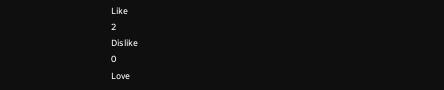Like
2
Dislike
0
Love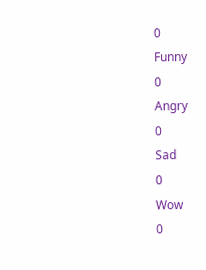0
Funny
0
Angry
0
Sad
0
Wow
0